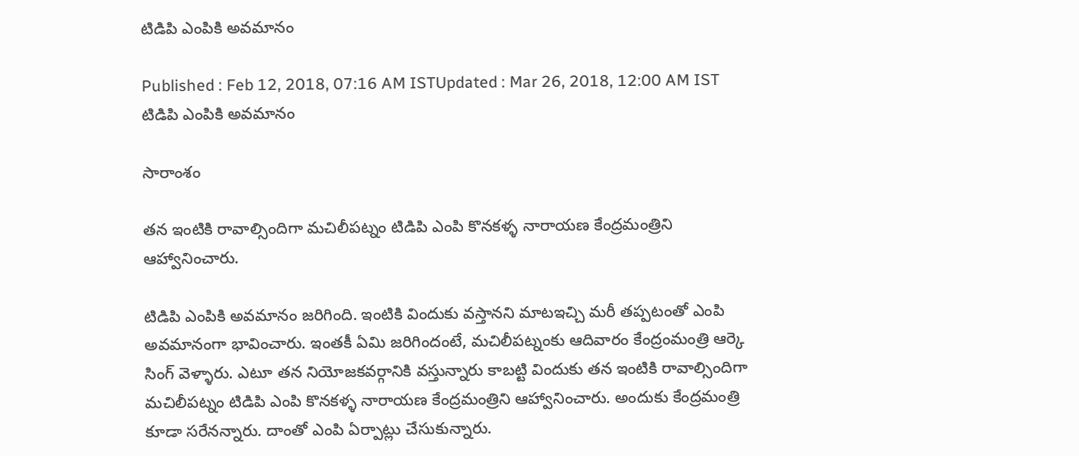టిడిపి ఎంపికి అవమానం

Published : Feb 12, 2018, 07:16 AM ISTUpdated : Mar 26, 2018, 12:00 AM IST
టిడిపి ఎంపికి అవమానం

సారాంశం

తన ఇంటికి రావాల్సిందిగా మచిలీపట్నం టిడిపి ఎంపి కొనకళ్ళ నారాయణ కేంద్రమంత్రిని ఆహ్వానించారు.

టిడిపి ఎంపికి అవమానం జరిగింది. ఇంటికి విందుకు వస్తానని మాటఇచ్చి మరీ తప్పటంతో ఎంపి అవమానంగా భావించారు. ఇంతకీ ఏమి జరిగిందంటే, మచిలీపట్నంకు ఆదివారం కేంద్రంమంత్రి ఆర్కె సింగ్ వెళ్ళారు. ఎటూ తన నియోజకవర్గానికి వస్తున్నారు కాబట్టి విందుకు తన ఇంటికి రావాల్సిందిగా మచిలీపట్నం టిడిపి ఎంపి కొనకళ్ళ నారాయణ కేంద్రమంత్రిని ఆహ్వానించారు. అందుకు కేంద్రమంత్రి కూడా సరేనన్నారు. దాంతో ఎంపి ఏర్పాట్లు చేసుకున్నారు.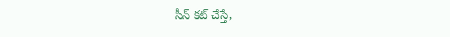సీన్ కట్ చేస్తే,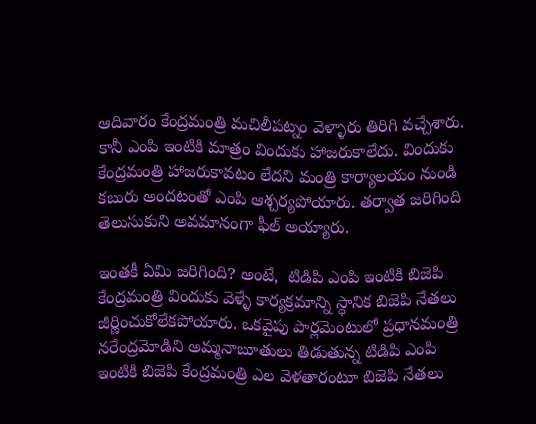ఆదివారం కేంద్రమంత్రి మచిలీపట్నం వెళ్ళారు తిరిగి వచ్చేశారు. కానీ ఎంపి ఇంటికి మాత్రం విందుకు హాజరుకాలేదు. విందుకు కేంద్రమంత్రి హాజరుకావటం లేదని మంత్రి కార్యాలయం నుండి కబురు అందటంతో ఎంపి ఆశ్చర్యపోయారు. తర్వాత జరిగింది తెలుసుకుని అవమానంగా ఫీల్ అయ్యారు.

ఇంతకీ ఏమి జరిగింది? అంటే,  టిడిపి ఎంపి ఇంటికి బిజెపి కేంద్రమంత్రి విందుకు వెళ్ళే కార్యక్రమాన్ని స్ధానిక బిజెపి నేతలు జీర్ణించుకోలేకపోయారు. ఒకవైపు పార్లమెంటులో ప్రధానమంత్రి నరేంద్రమోడిని అమ్మనాబూతులు తిడుతున్న టిడిపి ఎంపి ఇంటికి బిజెపి కేంద్రమంత్రి ఎల వెళతారంటూ బిజెపి నేతలు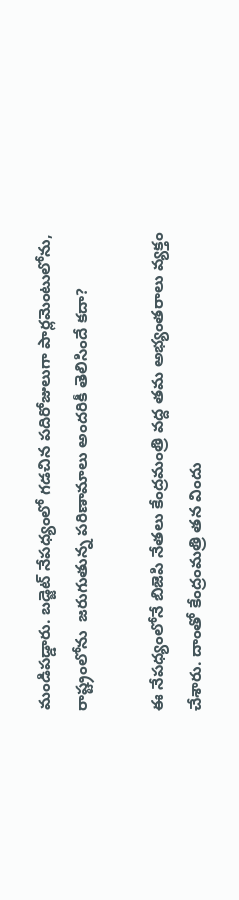మండిపడ్డారు. బడ్జెట్ నేపధ్యంలో గడచిన పదిరోజులుగా పార్లమెంటులోను, రాష్ట్రంలోను  జరుగుతున్న పరిణామాలు అందరికీ తెలిసిందే కదా?

ఈ నేపధ్యంలోనే బిజెపి నేతలు కేంద్రమంత్రి వద్ద తమ అభ్యంతరాలు వ్యక్తం చేశారు. దాంతో కేంద్రంమత్రి తన విందు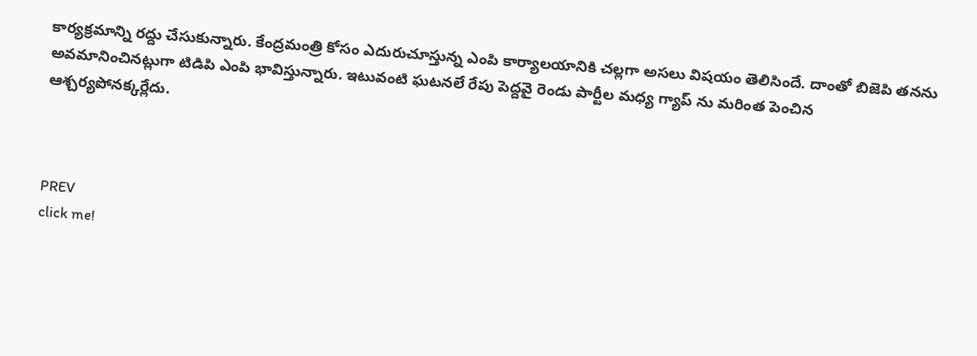కార్యక్రమాన్ని రద్దు చేసుకున్నారు. కేంద్రమంత్రి కోసం ఎదురుచూస్తున్న ఎంపి కార్యాలయానికి చల్లగా అసలు విషయం తెలిసిందే. దాంతో బిజెపి తనను అవమానించినట్లుగా టిడిపి ఎంపి భావిస్తున్నారు. ఇటువంటి ఘటనలే రేపు పెద్దవై రెండు పార్టీల మధ్య గ్యాప్ ను మరింత పెంచిన ఆశ్చర్యపోనక్కర్లేదు.



PREV
click me!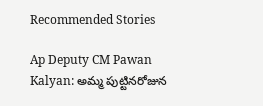Recommended Stories

Ap Deputy CM Pawan Kalyan: అమ్మ పుట్టినరోజున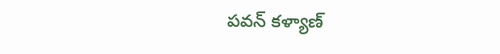పవన్ కళ్యాణ్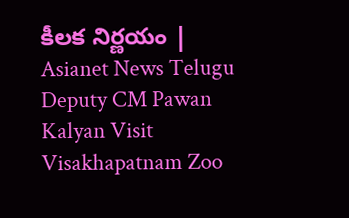కీలక నిర్ణయం | Asianet News Telugu
Deputy CM Pawan Kalyan Visit Visakhapatnam Zoo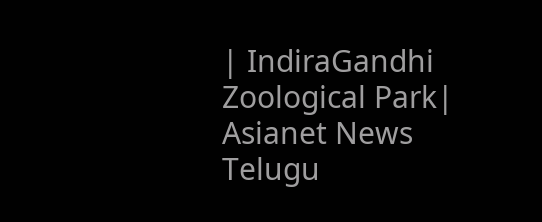| IndiraGandhi Zoological Park| Asianet News Telugu